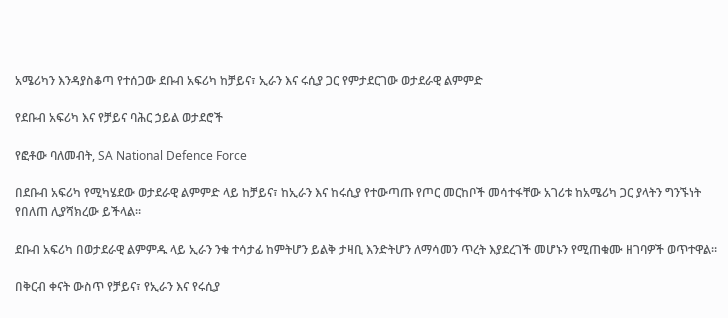አሜሪካን እንዳያስቆጣ የተሰጋው ደቡብ አፍሪካ ከቻይና፣ ኢራን እና ሩሲያ ጋር የምታደርገው ወታደራዊ ልምምድ

የደቡብ አፍሪካ እና የቻይና ባሕር ኃይል ወታደሮች

የፎቶው ባለመብት, SA National Defence Force

በደቡብ አፍሪካ የሚካሄደው ወታደራዊ ልምምድ ላይ ከቻይና፣ ከኢራን እና ከሩሲያ የተውጣጡ የጦር መርከቦች መሳተፋቸው አገሪቱ ከአሜሪካ ጋር ያላትን ግንኙነት የበለጠ ሊያሻክረው ይችላል።

ደቡብ አፍሪካ በወታደራዊ ልምምዱ ላይ ኢራን ንቁ ተሳታፊ ከምትሆን ይልቅ ታዛቢ እንድትሆን ለማሳመን ጥረት እያደረገች መሆኑን የሚጠቁሙ ዘገባዎች ወጥተዋል።

በቅርብ ቀናት ውስጥ የቻይና፣ የኢራን እና የሩሲያ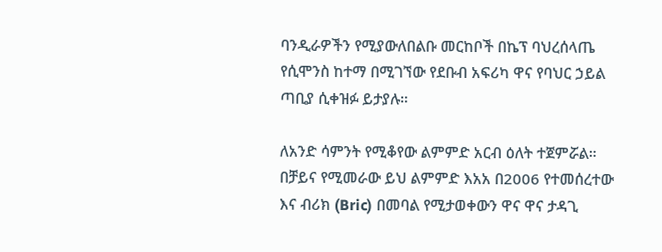ባንዲራዎችን የሚያውለበልቡ መርከቦች በኬፕ ባህረሰላጤ የሲሞንስ ከተማ በሚገኘው የደቡብ አፍሪካ ዋና የባህር ኃይል ጣቢያ ሲቀዝፉ ይታያሉ።

ለአንድ ሳምንት የሚቆየው ልምምድ አርብ ዕለት ተጀምሯል። በቻይና የሚመራው ይህ ልምምድ እአአ በ2006 የተመሰረተው እና ብሪክ (Bric) በመባል የሚታወቀውን ዋና ዋና ታዳጊ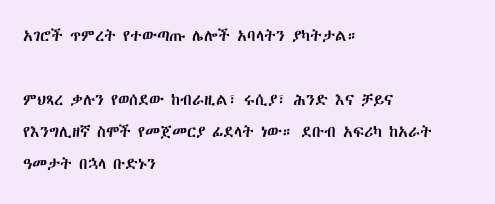አገሮች ጥምረት የተውጣጡ ሌሎች አባላትን ያካትታል።

ምህጻረ ቃሉን የወሰደው ከብራዚል፣ ሩሲያ፣ ሕንድ እና ቻይና የእንግሊዘኛ ስሞች የመጀመርያ ፊደላት ነው። ደቡብ አፍሪካ ከአራት ዓመታት በኋላ ቡድኑን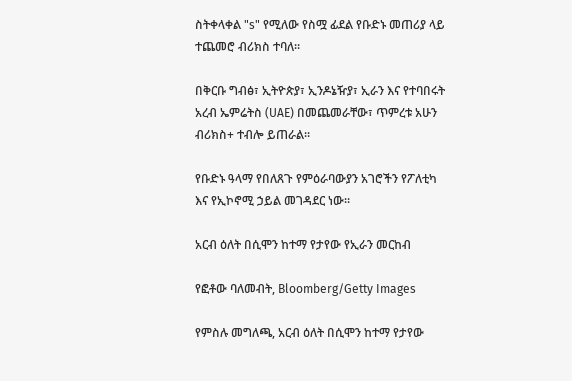ስትቀላቀል "s" የሚለው የስሟ ፊደል የቡድኑ መጠሪያ ላይ ተጨመሮ ብሪክስ ተባለ።

በቅርቡ ግብፅ፣ ኢትዮጵያ፣ ኢንዶኔዥያ፣ ኢራን እና የተባበሩት አረብ ኤምሬትስ (UAE) በመጨመራቸው፣ ጥምረቱ አሁን ብሪክስ+ ተብሎ ይጠራል።

የቡድኑ ዓላማ የበለጸጉ የምዕራባውያን አገሮችን የፖለቲካ እና የኢኮኖሚ ኃይል መገዳደር ነው።

አርብ ዕለት በሲሞን ከተማ የታየው የኢራን መርከብ

የፎቶው ባለመብት, Bloomberg/Getty Images

የምስሉ መግለጫ, አርብ ዕለት በሲሞን ከተማ የታየው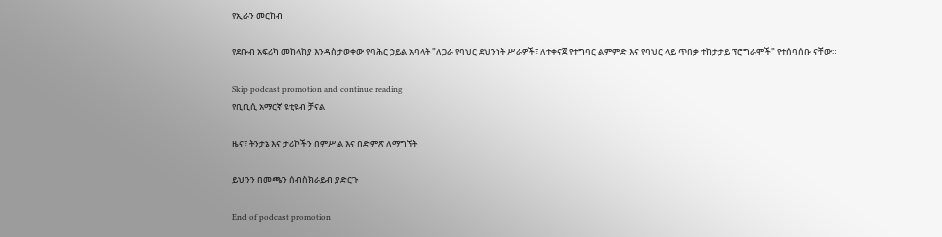የኢራን መርከብ

የደቡብ አፍሪካ መከላከያ እንዳስታወቀው የባሕር ኃይል አባላት "ለጋራ የባህር ደህንነት ሥራዎች፣ ለተቀናጀ የተግባር ልምምድ እና የባህር ላይ ጥበቃ ተከታታይ ፕሮግራሞች" የተሰባሰቡ ናቸው።

Skip podcast promotion and continue reading
የቢቢሲ አማርኛ ዩቲዩብ ቻናል

ዜና፣ ትንታኔ እና ታሪኮችን በምሥል እና በድምጽ ለማግኘት

ይህንን በመጫን ሰብስክራይብ ያድርጉ

End of podcast promotion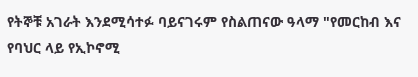የትኞቹ አገራት እንደሚሳተፉ ባይናገሩም የስልጠናው ዓላማ "የመርከብ እና የባህር ላይ የኢኮኖሚ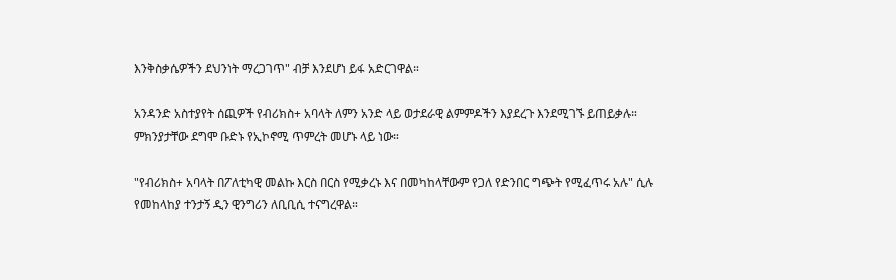እንቅስቃሴዎችን ደህንነት ማረጋገጥ" ብቻ እንደሆነ ይፋ አድርገዋል።

አንዳንድ አስተያየት ሰጪዎች የብሪክስ+ አባላት ለምን አንድ ላይ ወታደራዊ ልምምዶችን እያደረጉ እንደሚገኙ ይጠይቃሉ። ምክንያታቸው ደግሞ ቡድኑ የኢኮኖሚ ጥምረት መሆኑ ላይ ነው።

"የብሪክስ+ አባላት በፖለቲካዊ መልኩ እርስ በርስ የሚቃረኑ እና በመካከላቸውም የጋለ የድንበር ግጭት የሚፈጥሩ አሉ" ሲሉ የመከላከያ ተንታኝ ዲን ዊንግሪን ለቢቢሲ ተናግረዋል።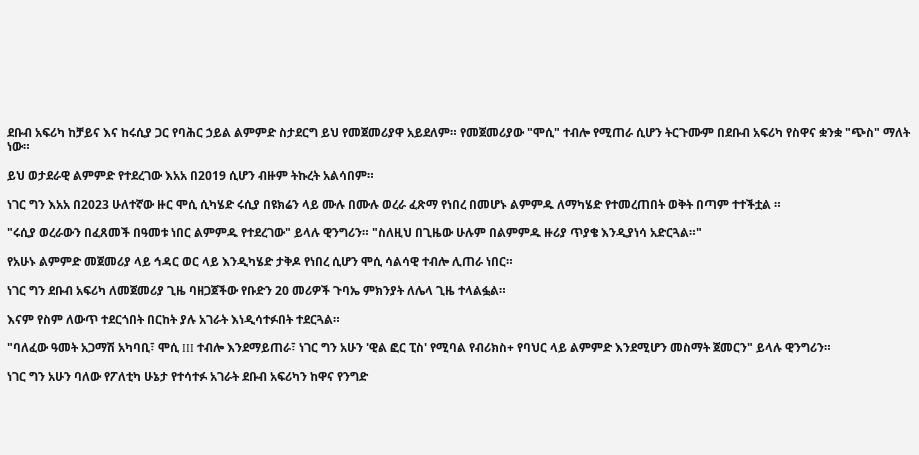ደቡብ አፍሪካ ከቻይና እና ከሩሲያ ጋር የባሕር ኃይል ልምምድ ስታደርግ ይህ የመጀመሪያዋ አይደለም። የመጀመሪያው "ሞሲ" ተብሎ የሚጠራ ሲሆን ትርጉሙም በደቡብ አፍሪካ የስዋና ቋንቋ "ጭስ" ማለት ነው።

ይህ ወታደራዊ ልምምድ የተደረገው እአአ በ2019 ሲሆን ብዙም ትኩረት አልሳበም።

ነገር ግን እአአ በ2023 ሁለተኛው ዙር ሞሲ ሲካሄድ ሩሲያ በዩክሬን ላይ ሙሉ በሙሉ ወረራ ፈጽማ የነበረ በመሆኑ ልምምዱ ለማካሄድ የተመረጠበት ወቅት በጣም ተተችቷል ።

"ሩሲያ ወረራውን በፈጸመች በዓመቱ ነበር ልምምዱ የተደረገው" ይላሉ ዊንግሪን። "ስለዚህ በጊዜው ሁሉም በልምምዱ ዙሪያ ጥያቄ እንዲያነሳ አድርጓል።"

የአሁኑ ልምምድ መጀመሪያ ላይ ኅዳር ወር ላይ እንዲካሄድ ታቅዶ የነበረ ሲሆን ሞሲ ሳልሳዊ ተብሎ ሊጠራ ነበር።

ነገር ግን ደቡብ አፍሪካ ለመጀመሪያ ጊዜ ባዘጋጀችው የቡድን 20 መሪዎች ጉባኤ ምክንያት ለሌላ ጊዜ ተላልፏል።

እናም የስም ለውጥ ተደርጎበት በርከት ያሉ አገራት እነዲሳተፉበት ተደርጓል።

"ባለፈው ዓመት አጋማሽ አካባቢ፣ ሞሲ III ተብሎ እንደማይጠራ፣ ነገር ግን አሁን 'ዊል ፎር ፒስ' የሚባል የብሪክስ+ የባህር ላይ ልምምድ እንደሚሆን መስማት ጀመርን" ይላሉ ዊንግሪን።

ነገር ግን አሁን ባለው የፖለቲካ ሁኔታ የተሳተፉ አገራት ደቡብ አፍሪካን ከዋና የንግድ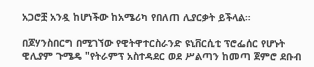አጋሮቿ አንዷ ከሆነችው ከአሜሪካ የበለጠ ሊያርቃት ይችላል።

በጆሃንስበርግ በሚገኘው የዊትዋተርስራንድ ዩኒቨርሲቲ ፕሮፌሰር የሆኑት ዊሊያም ጉሜዴ "የትራምፕ አስተዳደር ወደ ሥልጣን ከመጣ ጀምሮ ደቡብ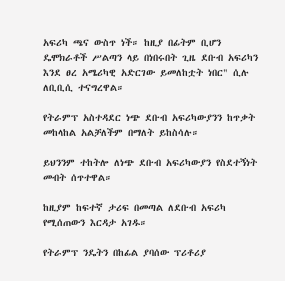አፍሪካ ጫና ውስጥ ነች። ከዚያ በፊትም ቢሆን ዴሞክራቶች ሥልጣን ላይ በነበሩበት ጊዜ ደቡብ አፍሪካን እንደ ፀረ አሜሪካዊ አድርገው ይመለከቷት ነበር" ሲሉ ለቢቢሲ ተናግረዋል።

የትራምፕ አስተዳደር ነጭ ደቡብ አፍሪካውያንን ከጥቃት መከላከል አልቻለችም በማለት ይከስሳሉ።

ይህንንም ተከትሎ ለነጭ ደቡብ አፍሪካውያን የስደተኝነት መብት ሰጥተዋል።

ከዚያም ከፍተኛ ታሪፍ በመጣል ለደቡብ አፍሪካ የሚሰጠውን እርዳታ አገዱ።

የትራምፕ ንዴትን በከፊል ያባሰው ፕሪቶሪያ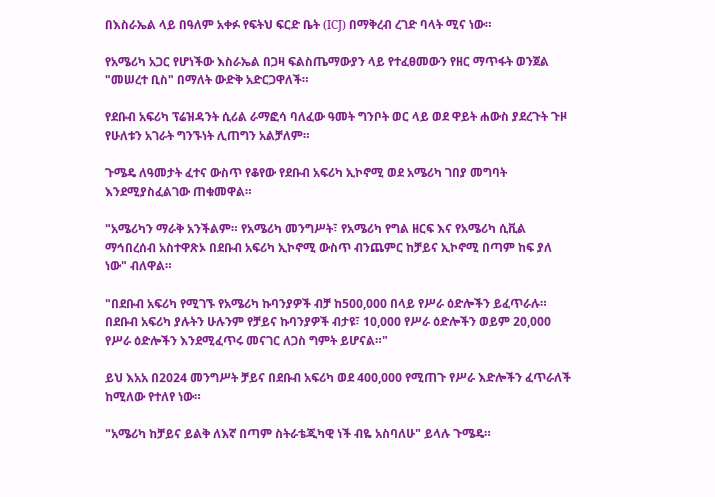በእስራኤል ላይ በዓለም አቀፉ የፍትህ ፍርድ ቤት (ICJ) በማቅረብ ረገድ ባላት ሚና ነው።

የአሜሪካ አጋር የሆነችው እስራኤል በጋዛ ፍልስጤማውያን ላይ የተፈፀመውን የዘር ማጥፋት ወንጀል "መሠረተ ቢስ" በማለት ውድቅ አድርጋዋለች።

የደቡብ አፍሪካ ፕሬዝዳንት ሲሪል ራማፎሳ ባለፈው ዓመት ግንቦት ወር ላይ ወደ ዋይት ሐውስ ያደረጉት ጉዞ የሁለቱን አገራት ግንኙነት ሊጠግን አልቻለም።

ጉሜዴ ለዓመታት ፈተና ውስጥ የቆየው የደቡብ አፍሪካ ኢኮኖሚ ወደ አሜሪካ ገበያ መግባት እንደሚያስፈልገው ጠቁመዋል።

"አሜሪካን ማራቅ አንችልም። የአሜሪካ መንግሥት፣ የአሜሪካ የግል ዘርፍ እና የአሜሪካ ሲቪል ማኅበረሰብ አስተዋጽኦ በደቡብ አፍሪካ ኢኮኖሚ ውስጥ ብንጨምር ከቻይና ኢኮኖሚ በጣም ከፍ ያለ ነው" ብለዋል።

"በደቡብ አፍሪካ የሚገኙ የአሜሪካ ኩባንያዎች ብቻ ከ500,000 በላይ የሥራ ዕድሎችን ይፈጥራሉ። በደቡብ አፍሪካ ያሉትን ሁሉንም የቻይና ኩባንያዎች ብታዩ፣ 10,000 የሥራ ዕድሎችን ወይም 20,000 የሥራ ዕድሎችን እንደሚፈጥሩ መናገር ለጋስ ግምት ይሆናል።"

ይህ እአአ በ2024 መንግሥት ቻይና በደቡብ አፍሪካ ወደ 400,000 የሚጠጉ የሥራ እድሎችን ፈጥራለች ከሚለው የተለየ ነው።

"አሜሪካ ከቻይና ይልቅ ለእኛ በጣም ስትራቴጂካዊ ነች ብዬ አስባለሁ" ይላሉ ጉሜዴ።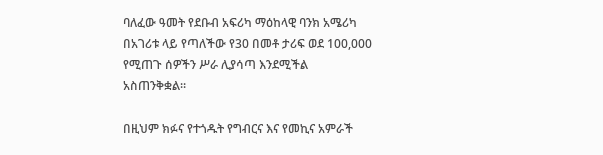ባለፈው ዓመት የደቡብ አፍሪካ ማዕከላዊ ባንክ አሜሪካ በአገሪቱ ላይ የጣለችው የ30 በመቶ ታሪፍ ወደ 100,000 የሚጠጉ ሰዎችን ሥራ ሊያሳጣ እንደሚችል አስጠንቅቋል።

በዚህም ክፉና የተጎዱት የግብርና እና የመኪና አምራች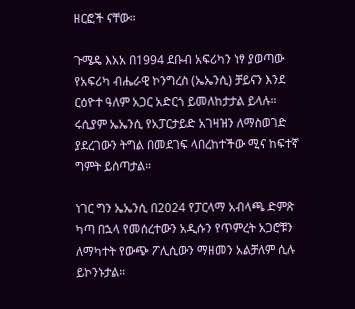ዘርፎች ናቸው።

ጉሜዴ እአአ በ1994 ደቡብ አፍሪካን ነፃ ያወጣው የአፍሪካ ብሔራዊ ኮንግረስ (ኤኤንሲ) ቻይናን እንደ ርዕዮተ ዓለም አጋር አድርጎ ይመለከታታል ይላሉ። ሩሲያም ኤኤንሲ የአፓርታይድ አገዛዝን ለማስወገድ ያደረገውን ትግል በመደገፍ ላበረከተችው ሚና ከፍተኛ ግምት ይሰጣታል።

ነገር ግን ኤኤንሲ በ2024 የፓርላማ አብላጫ ድምጽ ካጣ በኋላ የመሰረተውን አዲሱን የጥምረት አጋሮቹን ለማካተት የውጭ ፖሊሲውን ማዘመን አልቻለም ሲሉ ይኮንኑታል።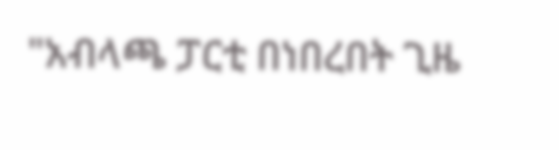"አብላጫ ፓርቲ በነበረበት ጊዜ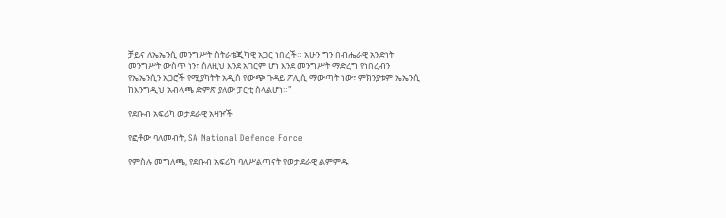ቻይና ለኤኤንሲ መንግሥት ስትራቴጂካዊ አጋር ነበረች። አሁን ግን በብሔራዊ አንድነት መንግሥት ውስጥ ነን፣ ስለዚህ እንደ አገርም ሆነ እንደ መንግሥት ማድረግ የነበረብን የኤኤንሲን አጋሮች የሚያካትት አዲስ የውጭ ጉዳይ ፖሊሲ ማውጣት ነው፣ ምክንያቱም ኤኤንሲ ከእንግዲህ አብላጫ ድምጽ ያለው ፓርቲ ስላልሆነ።"

የደቡብ አፍሪካ ወታደራዊ አዛዦች

የፎቶው ባለመብት, SA National Defence Force

የምስሉ መግለጫ, የደቡብ አፍሪካ ባለሥልጣናት የወታደራዊ ልምምዱ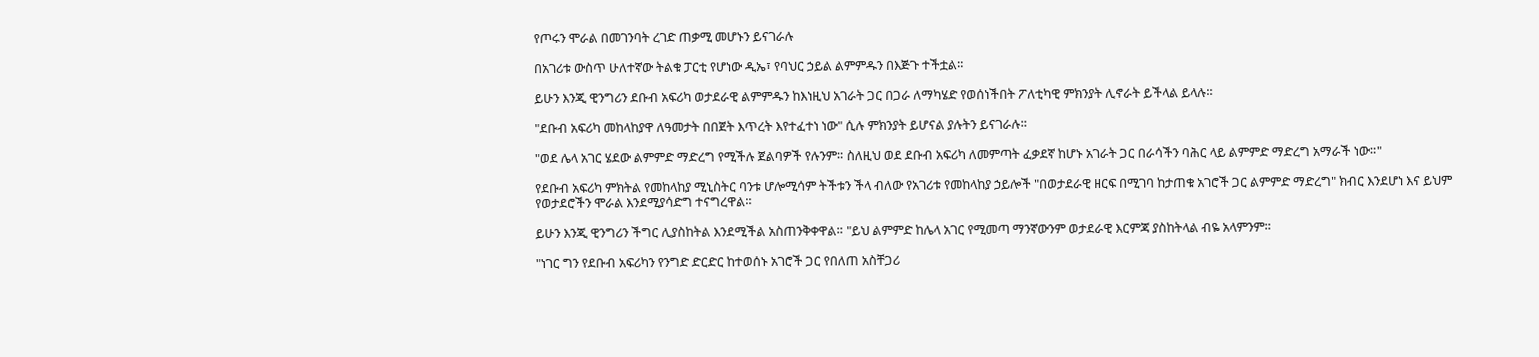የጦሩን ሞራል በመገንባት ረገድ ጠቃሚ መሆኑን ይናገራሉ

በአገሪቱ ውስጥ ሁለተኛው ትልቁ ፓርቲ የሆነው ዲኤ፣ የባህር ኃይል ልምምዱን በእጅጉ ተችቷል።

ይሁን እንጂ ዊንግሪን ደቡብ አፍሪካ ወታደራዊ ልምምዱን ከእነዚህ አገራት ጋር በጋራ ለማካሄድ የወሰነችበት ፖለቲካዊ ምክንያት ሊኖራት ይችላል ይላሉ።

"ደቡብ አፍሪካ መከላከያዋ ለዓመታት በበጀት እጥረት እየተፈተነ ነው" ሲሉ ምክንያት ይሆናል ያሉትን ይናገራሉ።

"ወደ ሌላ አገር ሄደው ልምምድ ማድረግ የሚችሉ ጀልባዎች የሉንም። ስለዚህ ወደ ደቡብ አፍሪካ ለመምጣት ፈቃደኛ ከሆኑ አገራት ጋር በራሳችን ባሕር ላይ ልምምድ ማድረግ አማራች ነው።"

የደቡብ አፍሪካ ምክትል የመከላከያ ሚኒስትር ባንቱ ሆሎሚሳም ትችቱን ችላ ብለው የአገሪቱ የመከላከያ ኃይሎች "በወታደራዊ ዘርፍ በሚገባ ከታጠቁ አገሮች ጋር ልምምድ ማድረግ" ክብር እንደሆነ እና ይህም የወታደሮችን ሞራል እንደሚያሳድግ ተናግረዋል።

ይሁን እንጂ ዊንግሪን ችግር ሊያስከትል እንደሚችል አስጠንቅቀዋል። "ይህ ልምምድ ከሌላ አገር የሚመጣ ማንኛውንም ወታደራዊ እርምጃ ያስከትላል ብዬ አላምንም።

"ነገር ግን የደቡብ አፍሪካን የንግድ ድርድር ከተወሰኑ አገሮች ጋር የበለጠ አስቸጋሪ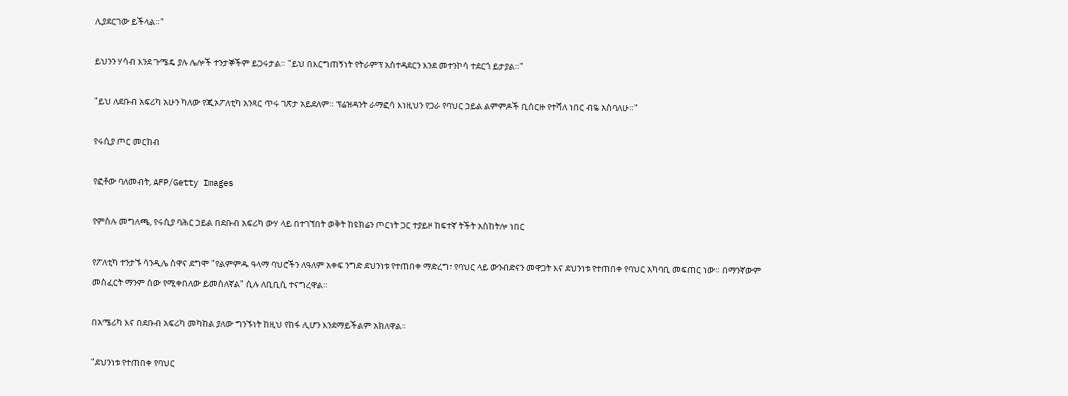ሊያደርገው ይችላል።"

ይህንን ሃሳብ እንደ ጉሜዴ ያሉ ሌሎች ተንታኞችም ይጋሩታል። "ይህ በእርግጠኝነት የትራምፕ አስተዳደርን እንደ መተንኮሳ ተደርጎ ይታያል።"

"ይህ ለደቡብ አፍሪካ አሁን ካለው የጂኦፖለቲካ አንጻር ጥሩ ገጽታ አይደለም። ፕሬዝዳንት ራማፎሳ እነዚህን የጋራ የባህር ኃይል ልምምዶች ቢሰርዙ የተሻለ ነበር ብዬ አስባለሁ።"

የሩሲያ ጦር መርከብ

የፎቶው ባለመብት, AFP/Getty Images

የምስሉ መግለጫ, የሩሲያ ባሕር ኃይል በደቡብ አፍሪካ ውሃ ላይ በተገኘበት ወቅት ከዩክሬን ጦርነት ጋር ተያይዞ ከፍተኛ ትችት አስከትሎ ነበር

የፖለቲካ ተንታኙ ሳንዲሌ ስዋና ደግሞ "የልምምዱ ዓላማ ባህሮችን ለዓለም አቀፍ ንግድ ደህንነቱ የተጠበቀ ማድረግ፣ የባህር ላይ ውንብድናን መዋጋት እና ደህንነቱ የተጠበቀ የባህር አካባቢ መፍጠር ነው። በማንኛውም መስፈርት ማንም ሰው የሚቀበለው ይመስለኛል" ሲሉ ለቢቢሲ ተናግረዋል።

በአሜሪካ እና በደቡብ አፍሪካ መካከል ያለው ግንኙነት ከዚህ የከፋ ሊሆን እንደማይችልም አክለዋል።

"ደህንነቱ የተጠበቀ የባህር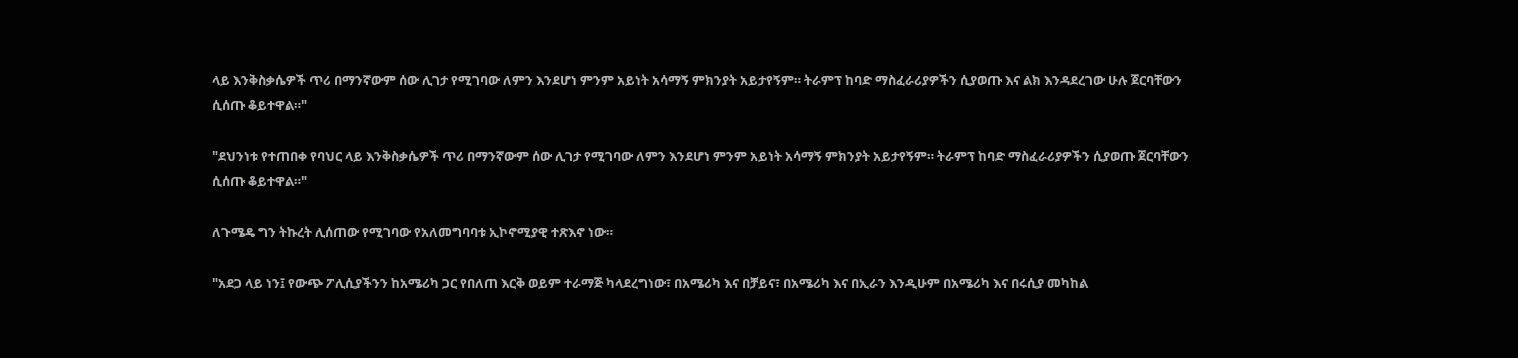ላይ እንቅስቃሴዎች ጥሪ በማንኛውም ሰው ሊገታ የሚገባው ለምን እንደሆነ ምንም አይነት አሳማኝ ምክንያት አይታየኝም። ትራምፕ ከባድ ማስፈራሪያዎችን ሲያወጡ እና ልክ እንዳደረገው ሁሉ ጀርባቸውን ሲሰጡ ቆይተዋል።"

"ደህንነቱ የተጠበቀ የባህር ላይ እንቅስቃሴዎች ጥሪ በማንኛውም ሰው ሊገታ የሚገባው ለምን እንደሆነ ምንም አይነት አሳማኝ ምክንያት አይታየኝም። ትራምፕ ከባድ ማስፈራሪያዎችን ሲያወጡ ጀርባቸውን ሲሰጡ ቆይተዋል።"

ለጉሜዴ ግን ትኩረት ሊሰጠው የሚገባው የአለመግባባቱ ኢኮኖሚያዊ ተጽእኖ ነው።

"አደጋ ላይ ነን፤ የውጭ ፖሊሲያችንን ከአሜሪካ ጋር የበለጠ እርቅ ወይም ተራማጅ ካላደረግነው፣ በአሜሪካ እና በቻይና፣ በአሜሪካ እና በኢራን እንዲሁም በአሜሪካ እና በሩሲያ መካከል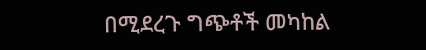በሚደረጉ ግጭቶች መካከል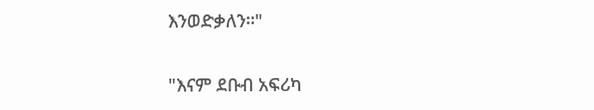እንወድቃለን።"

"እናም ደቡብ አፍሪካ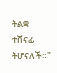ትልቋ ተሸናፊ ትሆናለች።"